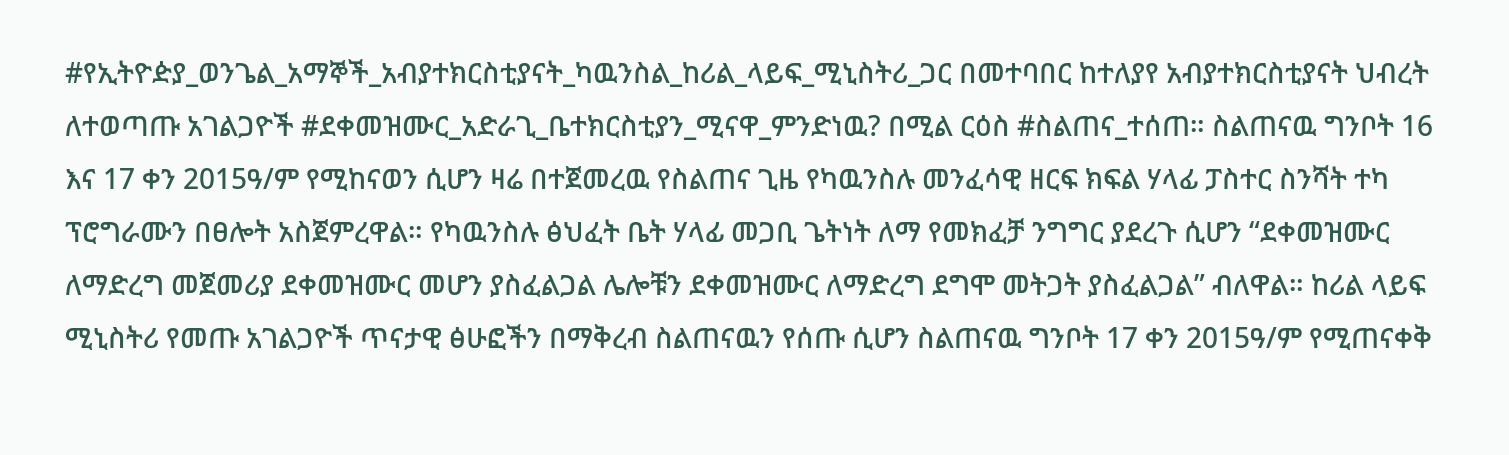#የኢትዮዽያ_ወንጌል_አማኞች_አብያተክርስቲያናት_ካዉንስል_ከሪል_ላይፍ_ሚኒስትሪ_ጋር በመተባበር ከተለያየ አብያተክርስቲያናት ህብረት ለተወጣጡ አገልጋዮች #ደቀመዝሙር_አድራጊ_ቤተክርስቲያን_ሚናዋ_ምንድነዉ? በሚል ርዕስ #ስልጠና_ተሰጠ። ስልጠናዉ ግንቦት 16 እና 17 ቀን 2015ዓ/ም የሚከናወን ሲሆን ዛሬ በተጀመረዉ የስልጠና ጊዜ የካዉንስሉ መንፈሳዊ ዘርፍ ክፍል ሃላፊ ፓስተር ስንሻት ተካ ፕሮግራሙን በፀሎት አስጀምረዋል። የካዉንስሉ ፅህፈት ቤት ሃላፊ መጋቢ ጌትነት ለማ የመክፈቻ ንግግር ያደረጉ ሲሆን “ደቀመዝሙር ለማድረግ መጀመሪያ ደቀመዝሙር መሆን ያስፈልጋል ሌሎቹን ደቀመዝሙር ለማድረግ ደግሞ መትጋት ያስፈልጋል” ብለዋል። ከሪል ላይፍ ሚኒስትሪ የመጡ አገልጋዮች ጥናታዊ ፅሁፎችን በማቅረብ ስልጠናዉን የሰጡ ሲሆን ስልጠናዉ ግንቦት 17 ቀን 2015ዓ/ም የሚጠናቀቅ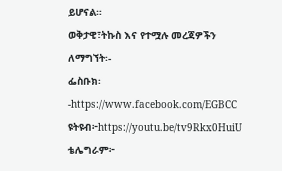ይሆናል።
ወቅታዊ፣ትኩስ እና የተሟሉ መረጃዎችን ለማግኘት፡-
ፌስቡክ፡-https://www.facebook.com/EGBCC
ዩትዩብ፦https://youtu.be/tv9Rkx0HuiU
ቴሌግራም፦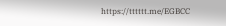https://tttttt.me/EGBCC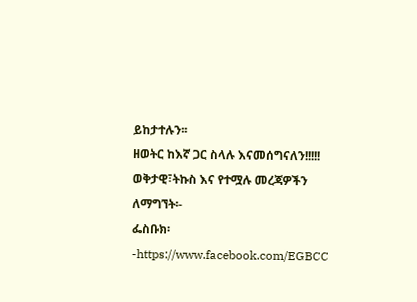ይከታተሉን፡፡
ዘወትር ከእኛ ጋር ስላሉ እናመሰግናለን!!!!!
ወቅታዊ፣ትኩስ እና የተሟሉ መረጃዎችን ለማግኘት፡-
ፌስቡክ፡-https://www.facebook.com/EGBCC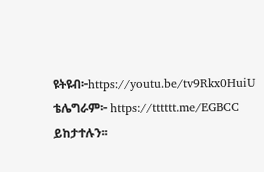ዩትዩብ፦https://youtu.be/tv9Rkx0HuiU
ቴሌግራም፦ https://tttttt.me/EGBCC
ይከታተሉን፡፡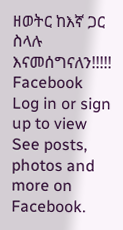ዘወትር ከእኛ ጋር ስላሉ እናመሰግናለን!!!!!
Facebook
Log in or sign up to view
See posts, photos and more on Facebook.